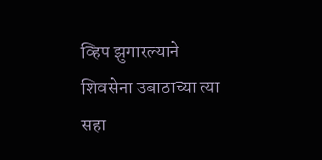व्हिप झुगारल्याने शिवसेना उबाठाच्या त्या सहा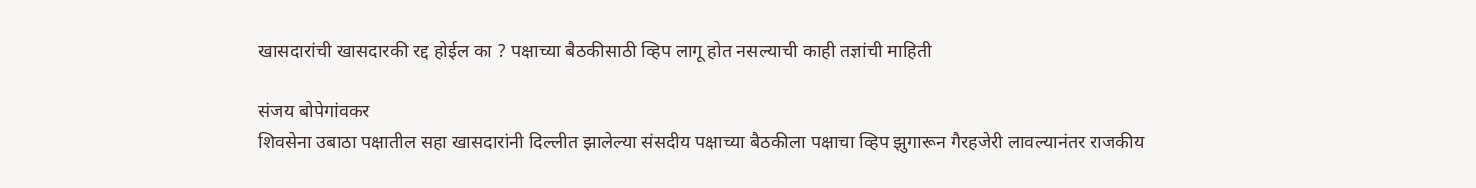खासदारांची खासदारकी रद्द होईल का ? पक्षाच्या बैठकीसाठी व्हिप लागू होत नसल्याची काही तज्ञांची माहिती

संजय बोपेगांवकर
शिवसेना उबाठा पक्षातील सहा खासदारांनी दिल्लीत झालेल्या संसदीय पक्षाच्या बैठकीला पक्षाचा व्हिप झुगारून गैरहजेरी लावल्यानंतर राजकीय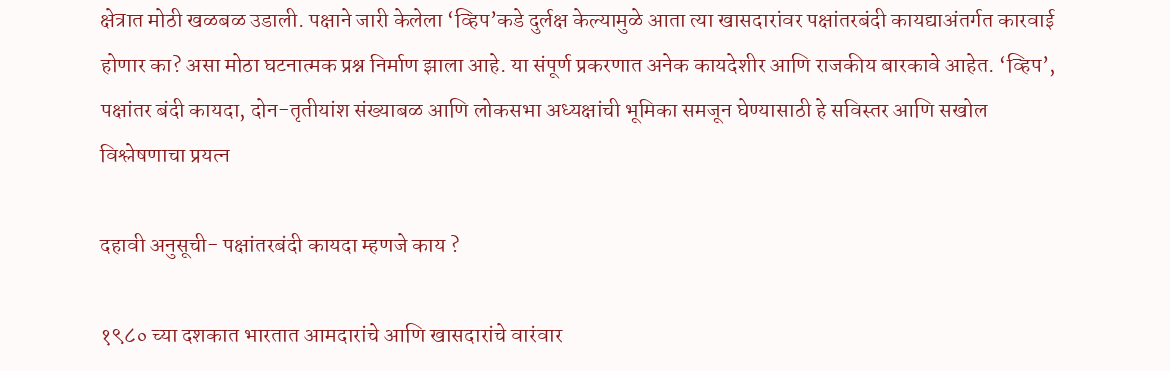क्षेत्रात मोठी खळबळ उडाली. पक्षाने जारी केलेला ‘व्हिप’कडे दुर्लक्ष केल्यामुळे आता त्या खासदारांवर पक्षांतरबंदी कायद्याअंतर्गत कारवाई होणार का? असा मोठा घटनात्मक प्रश्न निर्माण झाला आहे. या संपूर्ण प्रकरणात अनेक कायदेशीर आणि राजकीय बारकावे आहेत. ‘व्हिप’, पक्षांतर बंदी कायदा, दोन-तृतीयांश संख्याबळ आणि लोकसभा अध्यक्षांची भूमिका समजून घेण्यासाठी हे सविस्तर आणि सखोल विश्लेषणाचा प्रयत्न

दहावी अनुसूची- पक्षांतरबंदी कायदा म्हणजे काय ?

१९८० च्या दशकात भारतात आमदारांचे आणि खासदारांचे वारंवार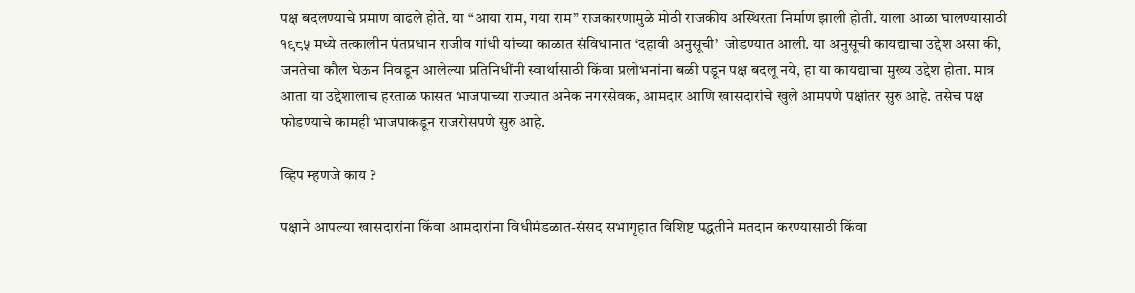पक्ष बदलण्याचे प्रमाण वाढले होते. या “आया राम, गया राम” राजकारणामुळे मोठी राजकीय अस्थिरता निर्माण झाली होती. याला आळा घालण्यासाठी १९८५ मध्ये तत्कालीन पंतप्रधान राजीव गांधी यांच्या काळात संविधानात ‘दहावी अनुसूची’  जोडण्यात आली. या अनुसूची कायद्याचा उद्देश असा की, जनतेचा कौल घेऊन निवडून आलेल्या प्रतिनिधींनी स्वार्थासाठी किंवा प्रलोभनांना बळी पडून पक्ष बदलू नये, हा या कायद्याचा मुख्य उद्देश होता. मात्र आता या उद्देशालाच हरताळ फासत भाजपाच्या राज्यात अनेक नगरसेवक, आमदार आणि खासदारांचे खुले आमपणे पक्षांतर सुरु आहे. तसेच पक्ष फोडण्याचे कामही भाजपाकडून राजरोसपणे सुरु आहे.

व्हिप म्हणजे काय ?

पक्षाने आपल्या खासदारांना किंवा आमदारांना विधीमंडळात-संसद सभागृहात विशिष्ट पद्धतीने मतदान करण्यासाठी किंवा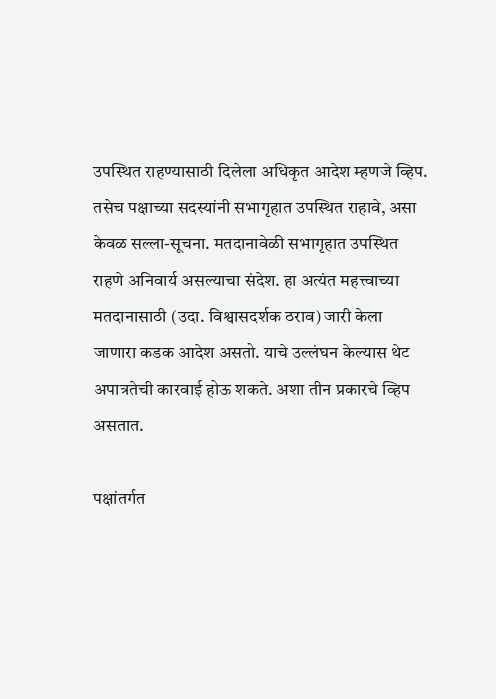उपस्थित राहण्यासाठी दिलेला अधिकृत आदेश म्हणजे व्हिप. तसेच पक्षाच्या सदस्यांनी सभागृहात उपस्थित राहावे, असा केवळ सल्ला-सूचना. मतदानावेळी सभागृहात उपस्थित राहणे अनिवार्य असल्याचा संदेश. हा अत्यंत महत्त्वाच्या मतदानासाठी (उदा. विश्वासदर्शक ठराव) जारी केला जाणारा कडक आदेश असतो. याचे उल्लंघन केल्यास थेट अपात्रतेची कारवाई होऊ शकते. अशा तीन प्रकारचे व्हिप असतात.

पक्षांतर्गत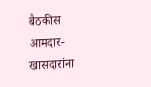बैठकीस आमदार-खासदारांना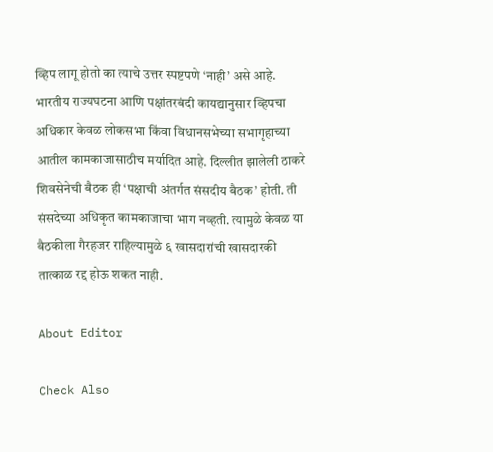व्हिप लागू होतो का त्याचे उत्तर स्पष्टपणे ‘नाही’ असे आहे. भारतीय राज्यघटना आणि पक्षांतरबंदी कायद्यानुसार व्हिपचा अधिकार केवळ लोकसभा किंवा विधानसभेच्या सभागृहाच्या आतील कामकाजासाठीच मर्यादित आहे. दिल्लीत झालेली ठाकरे शिवसेनेची बैठक ही ‘पक्षाची अंतर्गत संसदीय बैठक’ होती. ती संसदेच्या अधिकृत कामकाजाचा भाग नव्हती. त्यामुळे केवळ या बैठकीला गैरहजर राहिल्यामुळे ६ खासदारांची खासदारकी तात्काळ रद्द होऊ शकत नाही.

About Editor

Check Also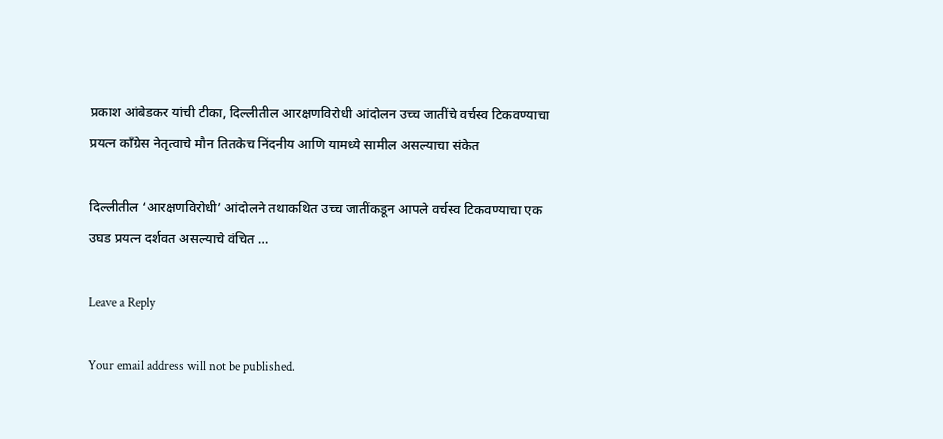प्रकाश आंबेडकर यांची टीका, दिल्लीतील आरक्षणविरोधी आंदोलन उच्च जातींचे वर्चस्व टिकवण्याचा प्रयत्न काँग्रेस नेतृत्वाचे मौन तितकेच निंदनीय आणि यामध्ये सामील असल्याचा संकेत

दिल्लीतील ‘आरक्षणविरोधी’ आंदोलने तथाकथित उच्च जातींकडून आपले वर्चस्व टिकवण्याचा एक उघड प्रयत्न दर्शवत असल्याचे वंचित …

Leave a Reply

Your email address will not be published.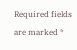Required fields are marked *